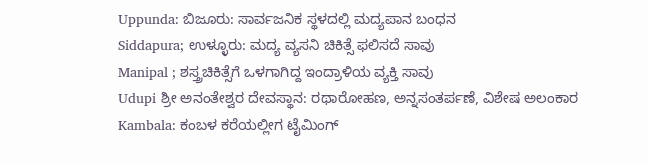Uppunda: ಬಿಜೂರು: ಸಾರ್ವಜನಿಕ ಸ್ಥಳದಲ್ಲಿ ಮದ್ಯಪಾನ ಬಂಧನ
Siddapura; ಉಳ್ಳೂರು: ಮದ್ಯ ವ್ಯಸನಿ ಚಿಕಿತ್ಸೆ ಫಲಿಸದೆ ಸಾವು
Manipal ; ಶಸ್ತ್ರಚಿಕಿತ್ಸೆಗೆ ಒಳಗಾಗಿದ್ದ ಇಂದ್ರಾಳಿಯ ವ್ಯಕ್ತಿ ಸಾವು
Udupi ಶ್ರೀ ಅನಂತೇಶ್ವರ ದೇವಸ್ಥಾನ: ರಥಾರೋಹಣ, ಅನ್ನಸಂತರ್ಪಣೆ, ವಿಶೇಷ ಅಲಂಕಾರ
Kambala: ಕಂಬಳ ಕರೆಯಲ್ಲೀಗ ಟೈಮಿಂಗ್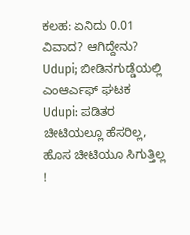ಕಲಹ: ಏನಿದು 0.01 ವಿವಾದ? ಆಗಿದ್ದೇನು?
Udupi; ಬೀಡಿನಗುಡ್ಡೆಯಲ್ಲಿ ಎಂಆರ್ಎಫ್ ಘಟಕ
Udupi: ಪಡಿತರ ಚೀಟಿಯಲ್ಲೂ ಹೆಸರಿಲ್ಲ, ಹೊಸ ಚೀಟಿಯೂ ಸಿಗುತ್ತಿಲ್ಲ !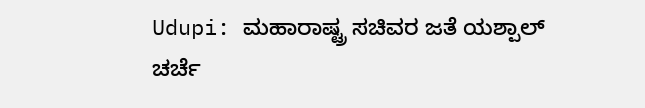Udupi: ಮಹಾರಾಷ್ಟ್ರ ಸಚಿವರ ಜತೆ ಯಶ್ಪಾಲ್ ಚರ್ಚೆ